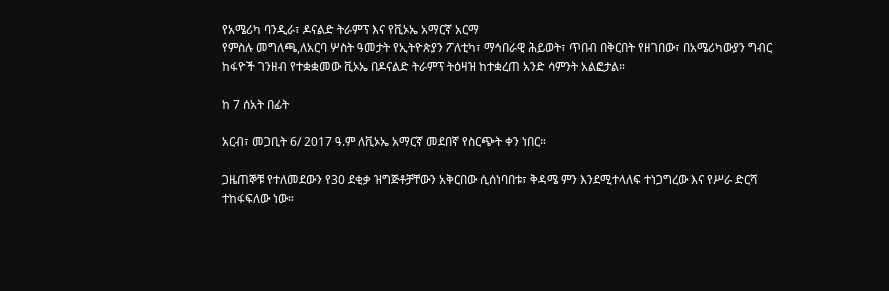የአሜሪካ ባንዲራ፣ ዶናልድ ትራምፕ እና የቪኦኤ አማርኛ አርማ
የምስሉ መግለጫ,ለአርባ ሦስት ዓመታት የኢትዮጵያን ፖለቲካ፣ ማኅበራዊ ሕይወት፣ ጥበብ በቅርበት የዘገበው፣ በአሜሪካውያን ግብር ከፋዮች ገንዘብ የተቋቋመው ቪኦኤ በዶናልድ ትራምፕ ትዕዛዝ ከተቋረጠ አንድ ሳምንት አልፎታል።

ከ 7 ሰአት በፊት

አርብ፣ መጋቢት 6/ 2017 ዓ.ም ለቪኦኤ አማርኛ መደበኛ የስርጭት ቀን ነበር።

ጋዜጠኞቹ የተለመደውን የ30 ደቂቃ ዝግጅቶቻቸውን አቅርበው ሲሰነባበቱ፣ ቅዳሜ ምን እንደሚተላለፍ ተነጋግረው እና የሥራ ድርሻ ተከፋፍለው ነው።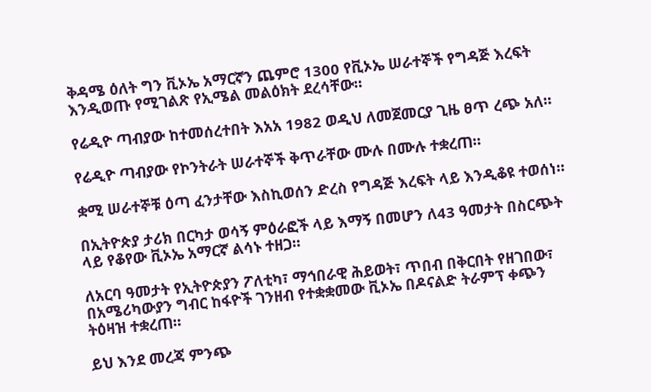ቅዳሜ ዕለት ግን ቪኦኤ አማርኛን ጨምሮ 1300 የቪኦኤ ሠራተኞች የግዳጅ እረፍት እንዲወጡ የሚገልጽ የኢሜል መልዕክት ደረሳቸው።

የሬዲዮ ጣብያው ከተመሰረተበት እአአ 1982 ወዲህ ለመጀመርያ ጊዜ ፀጥ ረጭ አለ።

የሬዲዮ ጣብያው የኮንትራት ሠራተኞች ቅጥራቸው ሙሉ በሙሉ ተቋረጠ።

ቋሚ ሠራተኞቹ ዕጣ ፈንታቸው እስኪወሰን ድረስ የግዳጅ እረፍት ላይ እንዲቆዩ ተወሰነ።

በኢትዮጵያ ታሪክ በርካታ ወሳኝ ምዕራፎች ላይ እማኝ በመሆን ለ43 ዓመታት በስርጭት ላይ የቆየው ቪኦኤ አማርኛ ልሳኑ ተዘጋ።

ለአርባ ዓመታት የኢትዮጵያን ፖለቲካ፣ ማኅበራዊ ሕይወት፣ ጥበብ በቅርበት የዘገበው፣ በአሜሪካውያን ግብር ከፋዮች ገንዘብ የተቋቋመው ቪኦኤ በዶናልድ ትራምፕ ቀጭን ትዕዛዝ ተቋረጠ።

ይህ እንደ መረጃ ምንጭ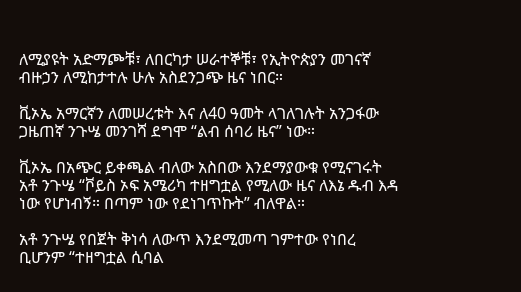ለሚያዩት አድማጮቹ፣ ለበርካታ ሠራተኞቹ፣ የኢትዮጵያን መገናኛ ብዙኃን ለሚከታተሉ ሁሉ አስደንጋጭ ዜና ነበር።

ቪኦኤ አማርኛን ለመሠረቱት እና ለ40 ዓመት ላገለገሉት አንጋፋው ጋዜጠኛ ንጉሤ መንገሻ ደግሞ “ልብ ሰባሪ ዜና” ነው።

ቪኦኤ በአጭር ይቀጫል ብለው አስበው እንደማያውቁ የሚናገሩት አቶ ንጉሤ “ቮይስ ኦፍ አሜሪካ ተዘግቷል የሚለው ዜና ለእኔ ዱብ እዳ ነው የሆነብኝ። በጣም ነው የደነገጥኩት” ብለዋል።

አቶ ንጉሤ የበጀት ቅነሳ ለውጥ እንደሚመጣ ገምተው የነበረ ቢሆንም “ተዘግቷል ሲባል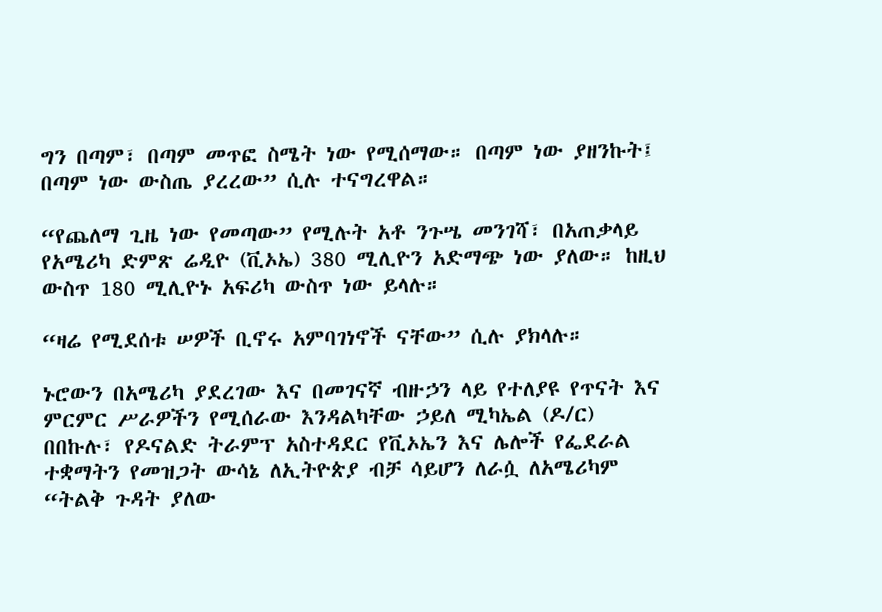ግን በጣም፣ በጣም መጥፎ ስሜት ነው የሚሰማው። በጣም ነው ያዘንኩት፤ በጣም ነው ውስጤ ያረረው” ሲሉ ተናግረዋል።

“የጨለማ ጊዜ ነው የመጣው” የሚሉት አቶ ንጉሤ መንገሻ፣ በአጠቃላይ የአሜሪካ ድምጽ ሬዲዮ (ቪኦኤ) 380 ሚሊዮን አድማጭ ነው ያለው። ከዚህ ውስጥ 180 ሚሊዮኑ አፍሪካ ውስጥ ነው ይላሉ።

“ዛሬ የሚደሰቱ ሠዎች ቢኖሩ አምባገነኖች ናቸው” ሲሉ ያክላሉ።

ኑሮውን በአሜሪካ ያደረገው እና በመገናኛ ብዙኃን ላይ የተለያዩ የጥናት እና ምርምር ሥራዎችን የሚሰራው እንዳልካቸው ኃይለ ሚካኤል (ዶ/ር) በበኩሉ፣ የዶናልድ ትራምፕ አስተዳደር የቪኦኤን እና ሌሎች የፌደራል ተቋማትን የመዝጋት ውሳኔ ለኢትዮጵያ ብቻ ሳይሆን ለራሷ ለአሜሪካም “ትልቅ ጉዳት ያለው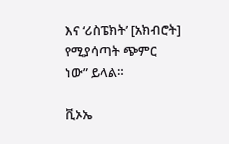እና ‘ሪስፔክት’ [አክብሮት] የሚያሳጣት ጭምር ነው” ይላል።

ቪኦኤ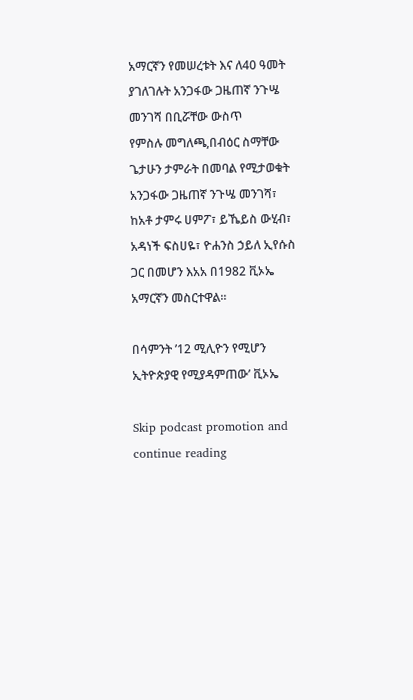አማርኛን የመሠረቱት እና ለ40 ዓመት ያገለገሉት አንጋፋው ጋዜጠኛ ንጉሤ መንገሻ በቢሯቸው ውስጥ
የምስሉ መግለጫ,በብዕር ስማቸው ጌታሁን ታምራት በመባል የሚታወቁት አንጋፋው ጋዜጠኛ ንጉሤ መንገሻ፣ ከአቶ ታምሩ ሀምፖ፣ ይኼይስ ውሂብ፣ አዳነች ፍስሀዬ፣ ዮሐንስ ኃይለ ኢየሱስ ጋር በመሆን እአአ በ1982 ቪኦኤ አማርኛን መስርተዋል።

በሳምንት ’12 ሚሊዮን የሚሆን ኢትዮጵያዊ የሚያዳምጠው’ ቪኦኤ

Skip podcast promotion and continue reading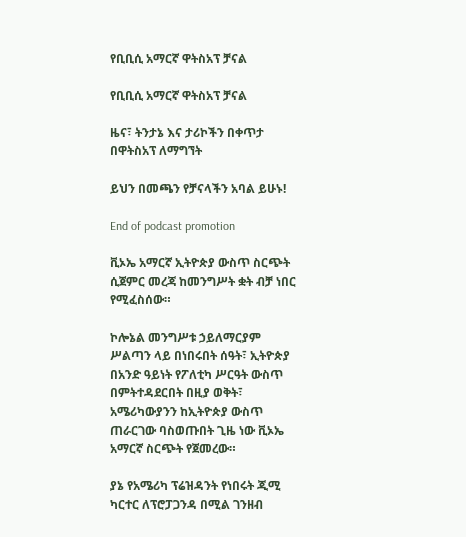የቢቢሲ አማርኛ ዋትስአፕ ቻናል

የቢቢሲ አማርኛ ዋትስአፕ ቻናል

ዜና፣ ትንታኔ እና ታሪኮችን በቀጥታ በዋትስአፕ ለማግኘት

ይህን በመጫን የቻናላችን አባል ይሁኑ!

End of podcast promotion

ቪኦኤ አማርኛ ኢትዮጵያ ውስጥ ስርጭት ሲጀምር መረጃ ከመንግሥት ቋት ብቻ ነበር የሚፈስሰው።

ኮሎኔል መንግሥቱ ኃይለማርያም ሥልጣን ላይ በነበሩበት ሰዓት፣ ኢትዮጵያ በአንድ ዓይነት የፖለቲካ ሥርዓት ውስጥ በምትተዳደርበት በዚያ ወቅት፣ አሜሪካውያንን ከኢትዮጵያ ውስጥ ጠራርገው ባስወጡበት ጊዜ ነው ቪኦኤ አማርኛ ስርጭት የጀመረው።

ያኔ የአሜሪካ ፕሬዝዳንት የነበሩት ጂሚ ካርተር ለፕሮፓጋንዳ በሚል ገንዘብ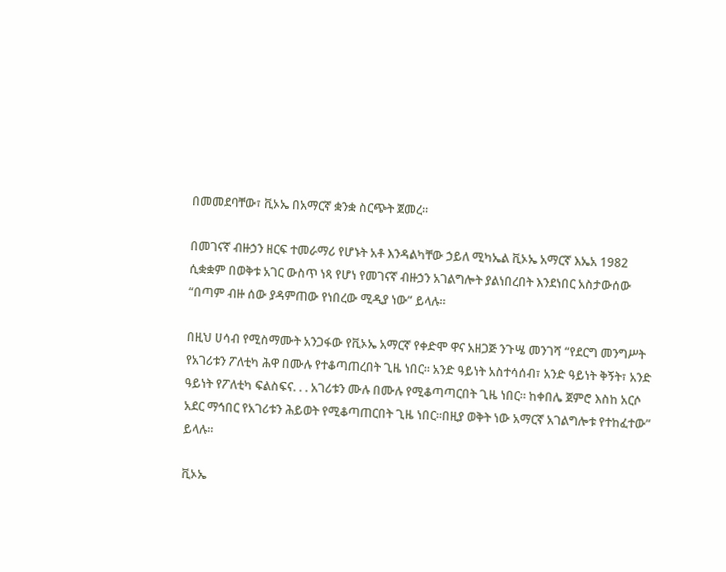በመመደባቸው፣ ቪኦኤ በአማርኛ ቋንቋ ስርጭት ጀመረ።

በመገናኛ ብዙኃን ዘርፍ ተመራማሪ የሆኑት አቶ እንዳልካቸው ኃይለ ሚካኤል ቪኦኤ አማርኛ እኤአ 1982 ሲቋቋም በወቅቱ አገር ውስጥ ነጻ የሆነ የመገናኛ ብዙኃን አገልግሎት ያልነበረበት እንደነበር አስታውሰው “በጣም ብዙ ሰው ያዳምጠው የነበረው ሚዲያ ነው” ይላሉ።

በዚህ ሀሳብ የሚስማሙት አንጋፋው የቪኦኤ አማርኛ የቀድሞ ዋና አዘጋጅ ንጉሤ መንገሻ “የደርግ መንግሥት የአገሪቱን ፖለቲካ ሕዋ በሙሉ የተቆጣጠረበት ጊዜ ነበር። አንድ ዓይነት አስተሳሰብ፣ አንድ ዓይነት ቅኝት፣ አንድ ዓይነት የፖለቲካ ፍልስፍና. . . አገሪቱን ሙሉ በሙሉ የሚቆጣጣርበት ጊዜ ነበር። ከቀበሌ ጀምሮ እስከ አርሶ አደር ማኅበር የአገሪቱን ሕይወት የሚቆጣጠርበት ጊዜ ነበር።በዚያ ወቅት ነው አማርኛ አገልግሎቱ የተከፈተው” ይላሉ።

ቪኦኤ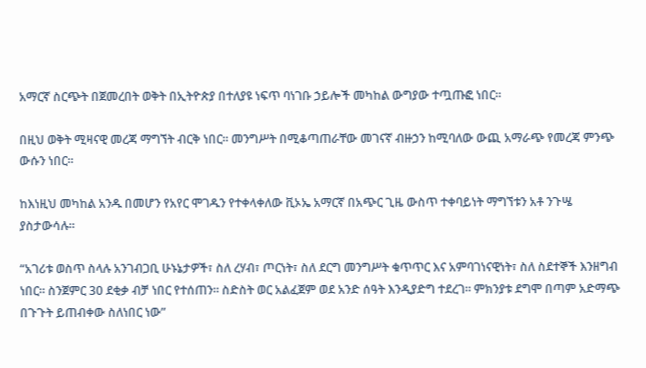አማርኛ ስርጭት በጀመረበት ወቅት በኢትዮጵያ በተለያዩ ነፍጥ ባነገቡ ኃይሎች መካከል ውግያው ተጧጡፎ ነበር።

በዚህ ወቅት ሚዛናዊ መረጃ ማግኘት ብርቅ ነበር። መንግሥት በሚቆጣጠራቸው መገናኛ ብዙኃን ከሚባለው ውጪ አማራጭ የመረጃ ምንጭ ውሱን ነበር።

ከእነዚህ መካከል አንዱ በመሆን የአየር ሞገዱን የተቀላቀለው ቪኦኤ አማርኛ በአጭር ጊዜ ውስጥ ተቀባይነት ማግኘቱን አቶ ንጉሤ ያስታውሳሉ።

“አገሪቱ ወስጥ ስላሉ አንገብጋቢ ሁኑኔታዎች፣ ስለ ረሃብ፣ ጦርነት፣ ስለ ደርግ መንግሥት ቁጥጥር እና አምባገነናዊነት፣ ስለ ስደተኞች እንዘግብ ነበር። ስንጀምር 30 ደቂቃ ብቻ ነበር የተሰጠን። ስድስት ወር አልፈጀም ወደ አንድ ሰዓት እንዲያድግ ተደረገ። ምክንያቱ ደግሞ በጣም አድማጭ በጉጉት ይጠብቀው ስለነበር ነው”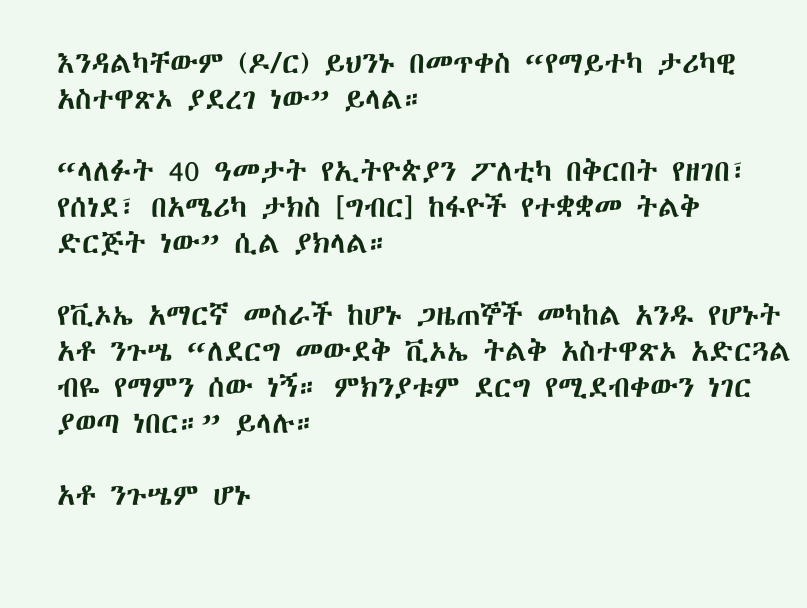እንዳልካቸውም (ዶ/ር) ይህንኑ በመጥቀስ “የማይተካ ታሪካዊ አስተዋጽኦ ያደረገ ነው” ይላል።

“ላለፉት 40 ዓመታት የኢትዮጵያን ፖለቲካ በቅርበት የዘገበ፣ የሰነደ፣ በአሜሪካ ታክስ [ግብር] ከፋዮች የተቋቋመ ትልቅ ድርጅት ነው” ሲል ያክላል።

የቪኦኤ አማርኛ መስራች ከሆኑ ጋዜጠኞች መካከል አንዱ የሆኑት አቶ ንጉሤ “ለደርግ መውደቅ ቪኦኤ ትልቅ አስተዋጽኦ አድርጓል ብዬ የማምን ሰው ነኝ። ምክንያቱም ደርግ የሚደብቀውን ነገር ያወጣ ነበር።” ይላሉ።

አቶ ንጉሤም ሆኑ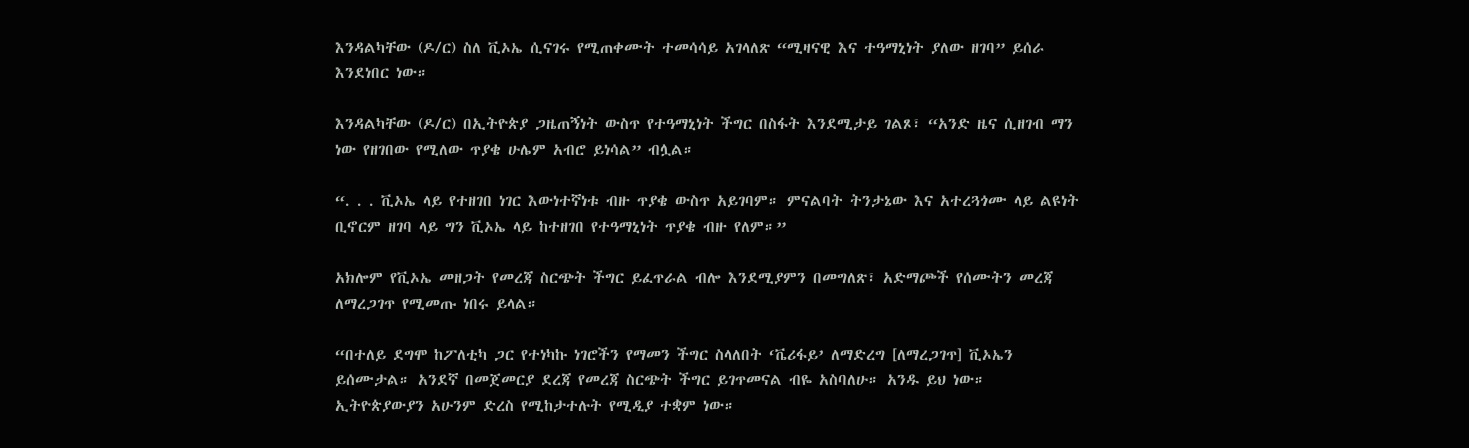እንዳልካቸው (ዶ/ር) ስለ ቪኦኤ ሲናገሩ የሚጠቀሙት ተመሳሳይ አገላለጽ “ሚዛናዊ እና ተዓማኒነት ያለው ዘገባ” ይሰራ እንደነበር ነው።

እንዳልካቸው (ዶ/ር) በኢትዮጵያ ጋዜጠኝነት ውስጥ የተዓማኒነት ችግር በስፋት እንደሚታይ ገልጾ፣ “አንድ ዜና ሲዘገብ ማን ነው የዘገበው የሚለው ጥያቄ ሁሌም አብሮ ይነሳል” ብሏል።

“. . . ቪኦኤ ላይ የተዘገበ ነገር እውነተኛነቱ ብዙ ጥያቄ ውስጥ አይገባም። ምናልባት ትንታኔው እና አተረጓጎሙ ላይ ልዩነት ቢኖርም ዘገባ ላይ ግን ቪኦኤ ላይ ከተዘገበ የተዓማኒነት ጥያቄ ብዙ የለም።”

አክሎም የቪኦኤ መዘጋት የመረጃ ስርጭት ችግር ይፈጥራል ብሎ እንደሚያምን በመግለጽ፣ አድማጮች የሰሙትን መረጃ ለማረጋገጥ የሚመጡ ነበሩ ይላል።

“በተለይ ደግሞ ከፖለቲካ ጋር የተነካኩ ነገሮችን የማመን ችግር ስላለበት ‘ቬሪፋይ’ ለማድረግ [ለማረጋገጥ] ቪኦኤን ይሰሙታል። አንደኛ በመጀመርያ ደረጃ የመረጃ ስርጭት ችግር ይገጥመናል ብዬ አስባለሁ። አንዱ ይህ ነው። ኢትዮጵያውያን አሁንም ድረስ የሚከታተሉት የሚዲያ ተቋም ነው።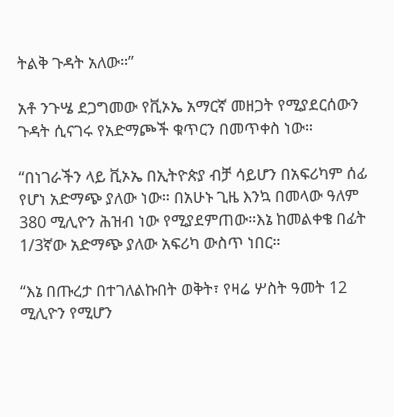ትልቅ ጉዳት አለው።”

አቶ ንጉሤ ደጋግመው የቪኦኤ አማርኛ መዘጋት የሚያደርሰውን ጉዳት ሲናገሩ የአድማጮች ቁጥርን በመጥቀስ ነው።

“በነገራችን ላይ ቪኦኤ በኢትዮጵያ ብቻ ሳይሆን በአፍሪካም ሰፊ የሆነ አድማጭ ያለው ነው። በአሁኑ ጊዜ እንኳ በመላው ዓለም 380 ሚሊዮን ሕዝብ ነው የሚያደምጠው።እኔ ከመልቀቄ በፊት 1/3ኛው አድማጭ ያለው አፍሪካ ውስጥ ነበር።

“እኔ በጡረታ በተገለልኩበት ወቅት፣ የዛሬ ሦስት ዓመት 12 ሚሊዮን የሚሆን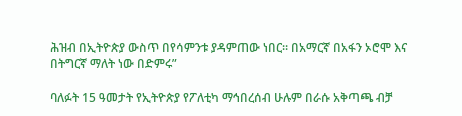ሕዝብ በኢትዮጵያ ውስጥ በየሳምንቱ ያዳምጠው ነበር። በአማርኛ በአፋን ኦሮሞ እና በትግርኛ ማለት ነው በድምሩ”

ባለፉት 15 ዓመታት የኢትዮጵያ የፖለቲካ ማኅበረሰብ ሁሉም በራሱ አቅጣጫ ብቻ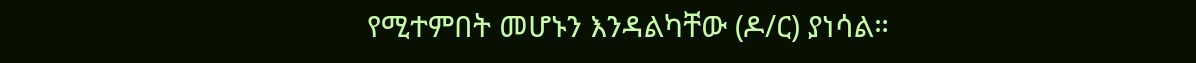የሚተምበት መሆኑን እንዳልካቸው (ዶ/ር) ያነሳል።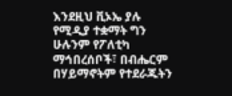እንደዚህ ቪኦኤ ያሉ የሚዲያ ተቋማት ግን ሁሉንም የፖለቲካ ማኅበረሰቦች፣ በብሔርም በሃይማኖትም የተደራጁትን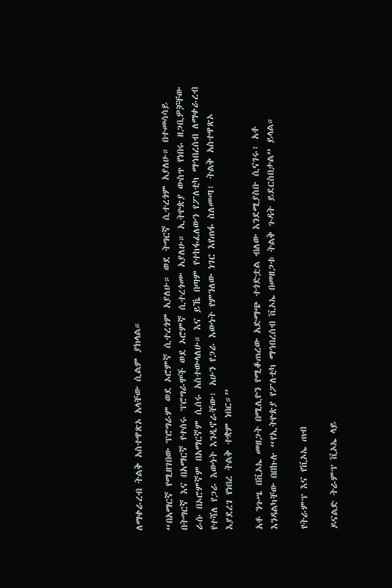ለማቀራረብ ትልቅ አስተዋጽኦ አላቸው ሲልም ያክላል።

“በአማርኛ የሚዘገበው ፕሮግራም ወደ ኦሮምኛ ሲተረጎም አያለሁ። ወደ ትግርኛ ሲተረጎም አያለሁ። በተመሳሳይ በትግርኛ እና በአማርኛ የተሰሩ ፕሮግራሞች ወደ ኦሮምኛ ሲተረጎሙ አያለሁ። ኢትዮጵያ ውስጥ የነበሩ ዘጋቢዎቻቸው ራሱ በኦሮምኛም በአማርኛም ሲሰሩ አስተውላለሁ። እና ይኼ በጣም የተከፋፈለውን የፖለቲካ ማኅበረሰብ ለማቀራረብ የተሻለ የጋራ እውነት እንዲኖራቸው፣ አሁን የጋራ እውነት የምንለው ነገር እየጠፋ ስለመጣ፣ ትልቅ አስተዋጽኦ እያደረገ የነበረ ትልቅ ተቋም ነበር።”

አቶ ንጉሤ በቪኦኤ መዘጋት በሚሊዮን የሚቆጠረው አድማጭ ተጎድቷል ብለው እንደሚያስቡ ሲናገሩ፣ አቶ እንዳልካቸው በበኩሉ “የኢትዮጵያ የፖለቲካ ማኅበረሰብ ቪኦኤ በመዘጋቱ ትልቅ ጉዳት ይደርስበታል” ይላል።

የትራምፕ እና የቪኦኤ ጠብ

ዶናልድ ትራምፕ ቪኦኤ ላይ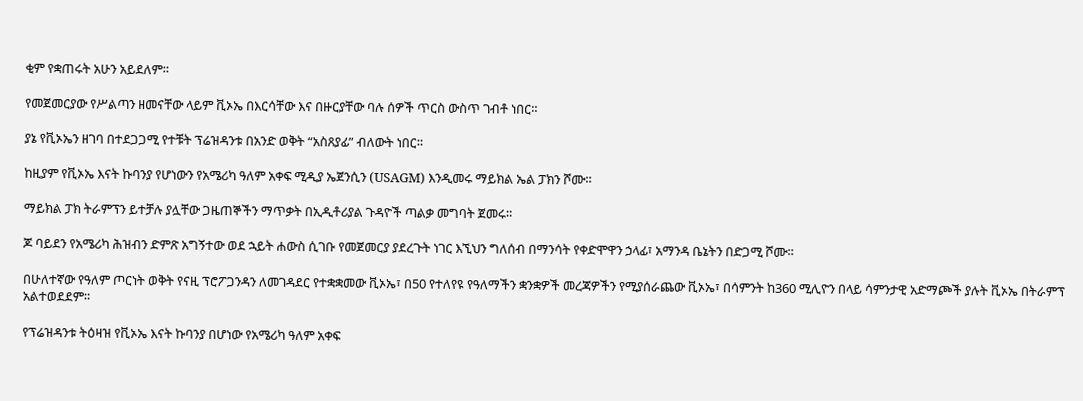ቂም የቋጠሩት አሁን አይደለም።

የመጀመርያው የሥልጣን ዘመናቸው ላይም ቪኦኤ በእርሳቸው እና በዙርያቸው ባሉ ሰዎች ጥርስ ውስጥ ገብቶ ነበር።

ያኔ የቪኦኤን ዘገባ በተደጋጋሚ የተቹት ፕሬዝዳንቱ በአንድ ወቅት “አስጸያፊ” ብለውት ነበር።

ከዚያም የቪኦኤ እናት ኩባንያ የሆነውን የአሜሪካ ዓለም አቀፍ ሚዲያ ኤጀንሲን (USAGM) እንዲመሩ ማይክል ኤል ፓክን ሾሙ።

ማይክል ፓክ ትራምፕን ይተቻሉ ያሏቸው ጋዜጠኞችን ማጥቃት በኢዲቶሪያል ጉዳዮች ጣልቃ መግባት ጀመሩ።

ጆ ባይደን የአሜሪካ ሕዝብን ድምጽ አግኝተው ወደ ኋይት ሐውስ ሲገቡ የመጀመርያ ያደረጉት ነገር እኚህን ግለሰብ በማንሳት የቀድሞዋን ኃላፊ፣ አማንዳ ቤኔትን በድጋሚ ሾሙ።

በሁለተኛው የዓለም ጦርነት ወቅት የናዚ ፕሮፖጋንዳን ለመገዳደር የተቋቋመው ቪኦኤ፣ በ50 የተለየዩ የዓለማችን ቋንቋዎች መረጃዎችን የሚያሰራጨው ቪኦኤ፣ በሳምንት ከ360 ሚሊዮን በላይ ሳምንታዊ አድማጮች ያሉት ቪኦኤ በትራምፕ አልተወደደም።

የፕሬዝዳንቱ ትዕዛዝ የቪኦኤ እናት ኩባንያ በሆነው የአሜሪካ ዓለም አቀፍ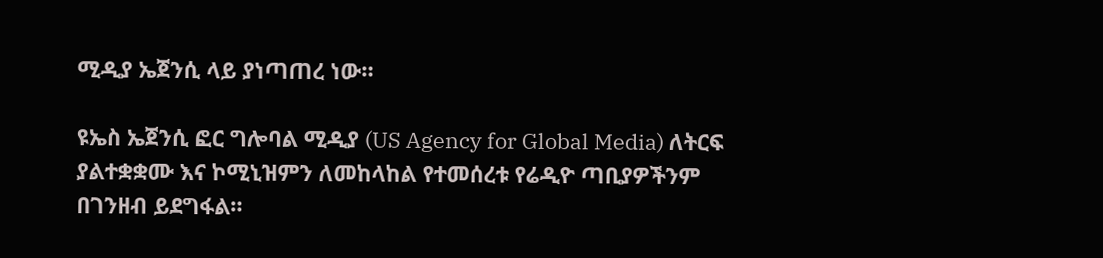ሚዲያ ኤጀንሲ ላይ ያነጣጠረ ነው።

ዩኤስ ኤጀንሲ ፎር ግሎባል ሚዲያ (US Agency for Global Media) ለትርፍ ያልተቋቋሙ እና ኮሚኒዝምን ለመከላከል የተመሰረቱ የሬዲዮ ጣቢያዎችንም በገንዘብ ይደግፋል።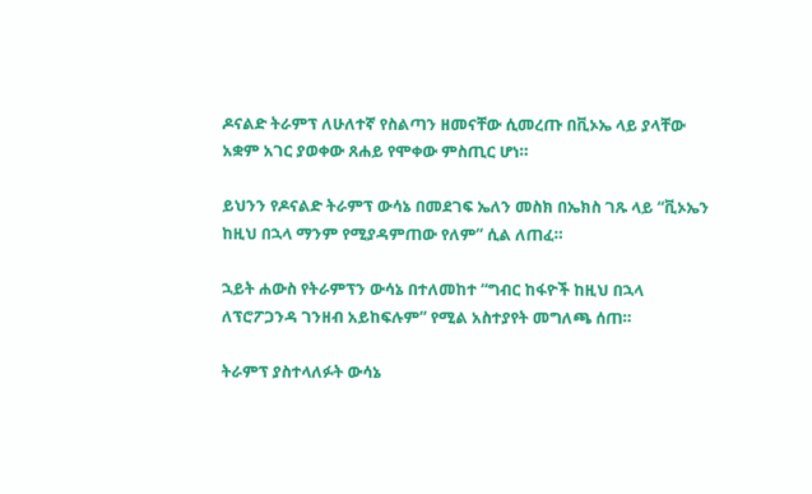ዶናልድ ትራምፕ ለሁለተኛ የስልጣን ዘመናቸው ሲመረጡ በቪኦኤ ላይ ያላቸው አቋም አገር ያወቀው ጸሐይ የሞቀው ምስጢር ሆነ።

ይህንን የዶናልድ ትራምፕ ውሳኔ በመደገፍ ኤለን መስክ በኤክስ ገጹ ላይ “ቪኦኤን ከዚህ በኋላ ማንም የሚያዳምጠው የለም” ሲል ለጠፈ።

ኋይት ሐውስ የትራምፕን ውሳኔ በተለመከተ “ግብር ከፋዮች ከዚህ በኋላ ለፕሮፖጋንዳ ገንዘብ አይከፍሉም” የሚል አስተያየት መግለጫ ሰጠ።

ትራምፕ ያስተላለፉት ውሳኔ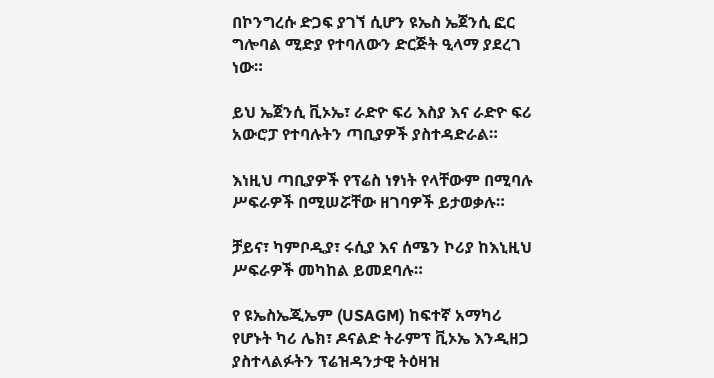በኮንግረሱ ድጋፍ ያገኘ ሲሆን ዩኤስ ኤጀንሲ ፎር ግሎባል ሚድያ የተባለውን ድርጅት ዒላማ ያደረገ ነው።

ይህ ኤጀንሲ ቪኦኤ፣ ራድዮ ፍሪ እስያ እና ራድዮ ፍሪ አውሮፓ የተባሉትን ጣቢያዎች ያስተዳድራል።

እነዚህ ጣቢያዎች የፕሬስ ነፃነት የላቸውም በሚባሉ ሥፍራዎች በሚሠሯቸው ዘገባዎች ይታወቃሉ።

ቻይና፣ ካምቦዲያ፣ ሩሲያ እና ሰሜን ኮሪያ ከእኒዚህ ሥፍራዎች መካከል ይመደባሉ።

የ ዩኤስኤጂኤም (USAGM) ከፍተኛ አማካሪ የሆኑት ካሪ ሌክ፣ ዶናልድ ትራምፕ ቪኦኤ እንዲዘጋ ያስተላልፉትን ፕሬዝዳንታዊ ትዕዛዝ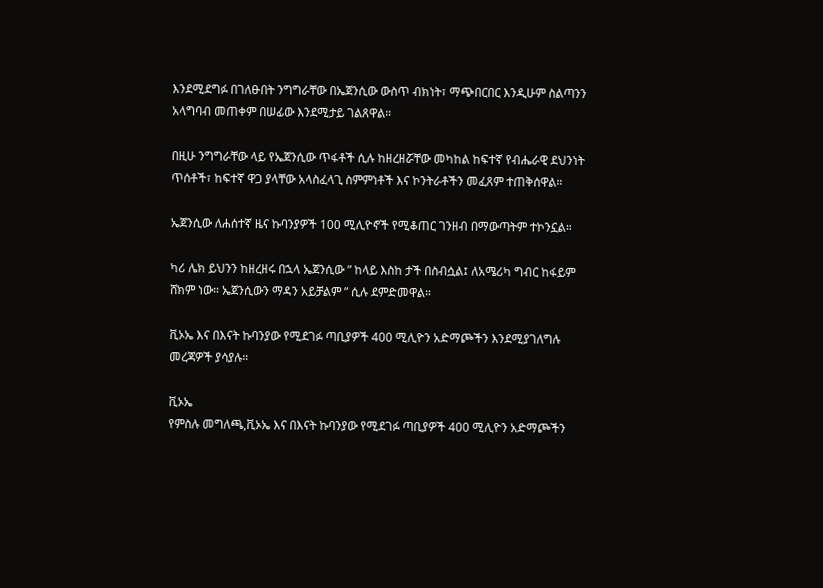እንደሚደግፉ በገለፁበት ንግግራቸው በኤጀንሲው ውስጥ ብክነት፣ ማጭበርበር እንዲሁም ስልጣንን አላግባብ መጠቀም በሠፊው እንደሚታይ ገልጸዋል።

በዚሁ ንግግራቸው ላይ የኤጀንሲው ጥፋቶች ሲሉ ከዘረዘሯቸው መካከል ከፍተኛ የብሔራዊ ደህንነት ጥሰቶች፣ ከፍተኛ ዋጋ ያላቸው አላስፈላጊ ስምምነቶች እና ኮንትራቶችን መፈጸም ተጠቅሰዋል።

ኤጀንሲው ለሐሰተኛ ዜና ኩባንያዎች 100 ሚሊዮኖች የሚቆጠር ገንዘብ በማውጣትም ተኮንኗል።

ካሪ ሌክ ይህንን ከዘረዘሩ በኋላ ኤጀንሲው ” ከላይ እስከ ታች በስብሷል፤ ለአሜሪካ ግብር ከፋይም ሸክም ነው። ኤጀንሲውን ማዳን አይቻልም ” ሲሉ ደምድመዋል።

ቪኦኤ እና በእናት ኩባንያው የሚደገፉ ጣቢያዎች 400 ሚሊዮን አድማጮችን እንደሚያገለግሉ መረጃዎች ያሳያሉ።

ቪኦኤ
የምስሉ መግለጫ,ቪኦኤ እና በእናት ኩባንያው የሚደገፉ ጣቢያዎች 400 ሚሊዮን አድማጮችን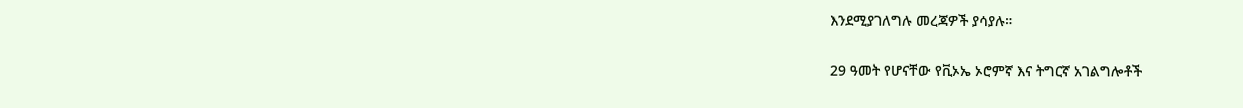እንደሚያገለግሉ መረጃዎች ያሳያሉ።

29 ዓመት የሆናቸው የቪኦኤ ኦሮምኛ እና ትግርኛ አገልግሎቶች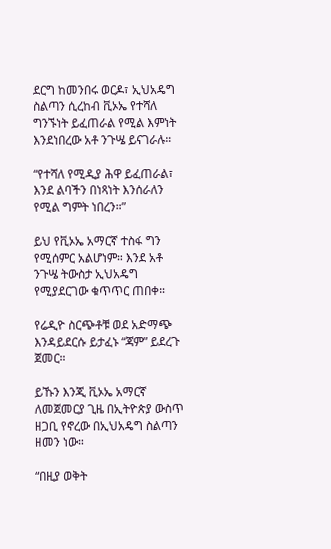ደርግ ከመንበሩ ወርዶ፣ ኢህአዴግ ስልጣን ሲረከብ ቪኦኤ የተሻለ ግንኙነት ይፈጠራል የሚል እምነት እንደነበረው አቶ ንጉሤ ይናገራሉ።

“የተሻለ የሚዲያ ሕዋ ይፈጠራል፣ እንደ ልባችን በነጻነት እንሰራለን የሚል ግምት ነበረን።”

ይህ የቪኦኤ አማርኛ ተስፋ ግን የሚሰምር አልሆነም። እንደ አቶ ንጉሤ ትውስታ ኢህአዴግ የሚያደርገው ቁጥጥር ጠበቀ።

የሬዲዮ ስርጭቶቹ ወደ አድማጭ እንዳይደርሱ ይታፈኑ “ጃም” ይደረጉ ጀመር።

ይኹን እንጂ ቪኦኤ አማርኛ ለመጀመርያ ጊዜ በኢትዮጵያ ውስጥ ዘጋቢ የኖረው በኢህአዴግ ስልጣን ዘመን ነው።

“በዚያ ወቅት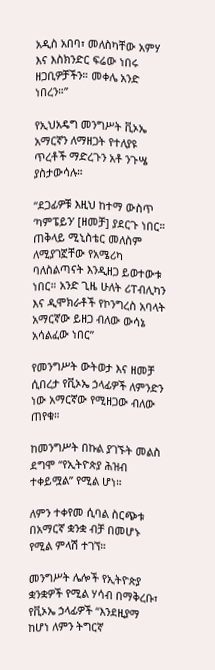አዲስ አበባ፣ መለስካቸው አምሃ እና እስክንድር ፍሬው ነበሩ ዘጋቢዎቻችን። መቀሌ አንድ ነበረን።”

የኢህአዴግ መንግሥት ቪኦኤ አማርኛን ለማዘጋት የተለያዩ ጥረቶች ማድረጉን አቶ ንጉሤ ያስታውሳሉ።

“ደጋፊዎቹ እዚህ ከተማ ውስጥ ‘ካምፔይን’ [ዘመቻ] ያደርጉ ነበር። ጠቅላይ ሚኒስቴር መለስም ለሚያገኟቸው የአሜሪካ ባለስልጣናት እንዲዘጋ ይወተውቱ ነበር። አንድ ጊዜ ሁለት ሪፐብሊካን እና ዲሞክራቶች የኮንግረስ አባላት አማርኛው ይዘጋ ብለው ውሳኔ አሳልፈው ነበር”

የመንግሥት ውትወታ እና ዘመቻ ሲበረታ የቪኦኤ ኃላፊዎች ለምንድን ነው አማርኛው የሚዘጋው ብለው ጠየቁ።

ከመንግሥት በኩል ያገኙት መልስ ደግሞ “የኢትዮጵያ ሕዝብ ተቀይሟል” የሚል ሆነ።

ለምን ተቀየመ ሲባል ስርጭቱ በአማርኛ ቋንቋ ብቻ በመሆኑ የሚል ምላሽ ተገኘ።

መንግሥት ሌሎች የኢትዮጵያ ቋንቋዎች የሚል ሃሳብ በማቅረቡ፣ የቪኦኤ ኃላፊዎች “እንደዚያማ ከሆነ ለምን ትግርኛ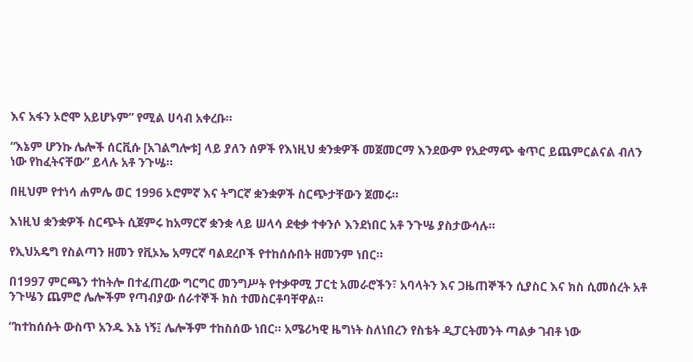እና አፋን ኦሮሞ አይሆኑም” የሚል ሀሳብ አቀረቡ።

“እኔም ሆንኩ ሌሎች ሰርቪሱ [አገልግሎቱ] ላይ ያለን ሰዎች የእነዚህ ቋንቋዎች መጀመርማ እንደውም የአድማጭ ቁጥር ይጨምርልናል ብለን ነው የከፈትናቸው” ይላሉ አቶ ንጉሤ።

በዚህም የተነሳ ሐምሌ ወር 1996 ኦሮምኛ እና ትግርኛ ቋንቋዎች ስርጭታቸውን ጀመሩ።

እነዚህ ቋንቋዎች ስርጭት ሲጀምሩ ከአማርኛ ቋንቋ ላይ ሠላሳ ደቂቃ ተቀንሶ እንደነበር አቶ ንጉሤ ያስታውሳሉ።

የኢህአዴግ የስልጣን ዘመን የቪኦኤ አማርኛ ባልደረቦች የተከሰሱበት ዘመንም ነበር።

በ1997 ምርጫን ተከትሎ በተፈጠረው ግርግር መንግሥት የተቃዋሚ ፓርቲ አመራሮችን፣ አባላትን እና ጋዜጠኞችን ሲያስር እና ክስ ሲመሰረት አቶ ንጉሤን ጨምሮ ሌሎችም የጣብያው ሰራተኞች ክስ ተመስርቶባቸዋል።

“ከተከሰሱት ውስጥ አንዱ እኔ ነኝ፤ ሌሎችም ተከስሰው ነበር። አሜሪካዊ ዜግነት ስለነበረን የስቴት ዲፓርትመንት ጣልቃ ገብቶ ነው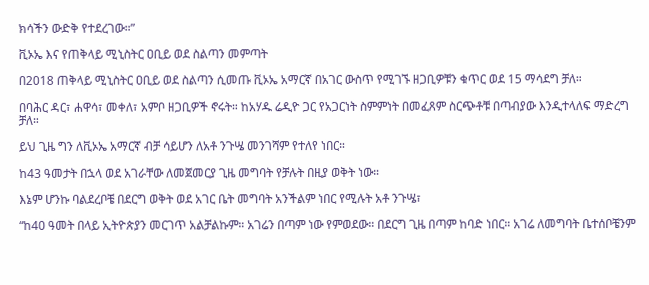ክሳችን ውድቅ የተደረገው።”

ቪኦኤ እና የጠቅላይ ሚኒስትር ዐቢይ ወደ ስልጣን መምጣት

በ2018 ጠቅላይ ሚኒስትር ዐቢይ ወደ ስልጣን ሲመጡ ቪኦኤ አማርኛ በአገር ውስጥ የሚገኙ ዘጋቢዎቹን ቁጥር ወደ 15 ማሳደግ ቻለ።

በባሕር ዳር፣ ሐዋሳ፣ መቀለ፣ አምቦ ዘጋቢዎች ኖሩት። ከአሃዱ ሬዲዮ ጋር የአጋርነት ስምምነት በመፈጸም ስርጭቶቹ በጣብያው እንዲተላለፍ ማድረግ ቻለ።

ይህ ጊዜ ግን ለቪኦኤ አማርኛ ብቻ ሳይሆን ለአቶ ንጉሤ መንገሻም የተለየ ነበር።

ከ43 ዓመታት በኋላ ወደ አገራቸው ለመጀመርያ ጊዜ መግባት የቻሉት በዚያ ወቅት ነው።

እኔም ሆንኩ ባልደረቦቼ በደርግ ወቅት ወደ አገር ቤት መግባት አንችልም ነበር የሚሉት አቶ ንጉሤ፣

“ከ40 ዓመት በላይ ኢትዮጵያን መርገጥ አልቻልኩም። አገሬን በጣም ነው የምወደው። በደርግ ጊዜ በጣም ከባድ ነበር። አገሬ ለመግባት ቤተሰቦቼንም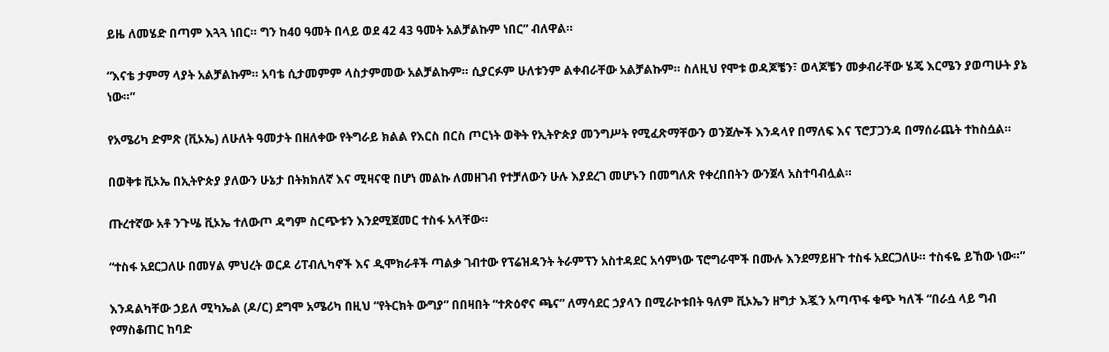ይዜ ለመሄድ በጣም እጓጓ ነበር። ግን ከ40 ዓመት በላይ ወደ 42 43 ዓመት አልቻልኩም ነበር” ብለዋል።

“እናቴ ታምማ ላያት አልቻልኩም። አባቴ ሲታመምም ላስታምመው አልቻልኩም። ሲያርፉም ሁለቱንም ልቀብራቸው አልቻልኩም። ስለዚህ የሞቱ ወዳጆቼን፣ ወላጆቼን መቃብራቸው ሄጄ እርሜን ያወጣሁት ያኔ ነው።”

የአሜሪካ ድምጽ (ቪኦኤ) ለሁለት ዓመታት በዘለቀው የትግራይ ክልል የእርስ በርስ ጦርነት ወቅት የኢትዮጵያ መንግሥት የሚፈጽማቸውን ወንጀሎች እንዳላየ በማለፍ እና ፕሮፓጋንዳ በማሰራጨት ተከስሷል።

በወቅቱ ቪኦኤ በኢትዮጵያ ያለውን ሁኔታ በትክክለኛ እና ሚዛናዊ በሆነ መልኩ ለመዘገብ የተቻለውን ሁሉ እያደረገ መሆኑን በመግለጽ የቀረበበትን ውንጀላ አስተባብሏል።

ጡረተኛው አቶ ንጉሤ ቪኦኤ ተለውጦ ዳግም ስርጭቱን እንደሚጀመር ተስፋ አላቸው።

“ተስፋ አደርጋለሁ በመሃል ምህረት ወርዶ ሪፐብሊካኖች እና ዲሞክራቶች ጣልቃ ገብተው የፕሬዝዳንት ትራምፕን አስተዳደር አሳምነው ፕሮግራሞች በሙሉ እንደማይዘጉ ተስፋ አደርጋለሁ። ተስፋዬ ይኸው ነው።”

እንዳልካቸው ኃይለ ሚካኤል (ዶ/ር) ደግሞ አሜሪካ በዚህ “የትርክት ውግያ” በበዛበት “ተጽዕኖና ጫና” ለማሳደር ኃያላን በሚራኮቱበት ዓለም ቪኦኤን ዘግታ እጇን አጣጥፋ ቁጭ ካለች “በራሷ ላይ ግብ የማስቆጠር ከባድ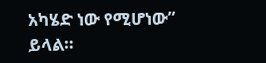አካሄድ ነው የሚሆነው” ይላል።